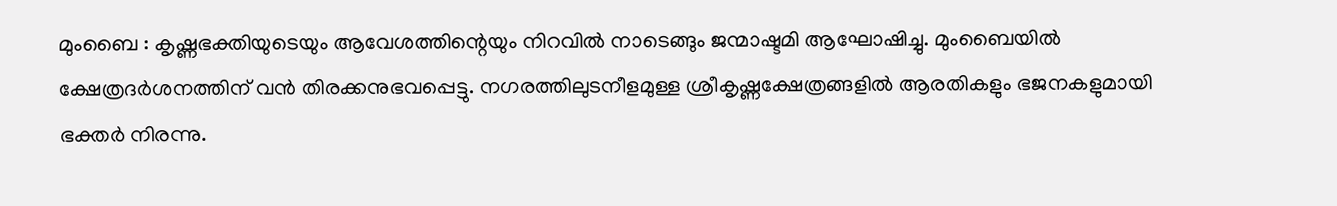മുംബൈ : കൃഷ്ണഭക്തിയുടെയും ആവേശത്തിന്റെയും നിറവിൽ നാടെങ്ങും ജന്മാഷ്ടമി ആഘോഷിച്ചു. മുംബൈയിൽ ക്ഷേത്രദർശനത്തിന് വൻ തിരക്കനുഭവപ്പെട്ടു. നഗരത്തിലുടനീളമുള്ള ശ്രീകൃഷ്ണക്ഷേത്രങ്ങളിൽ ആരതികളും ഭജനകളുമായി ഭക്തർ നിരന്നു.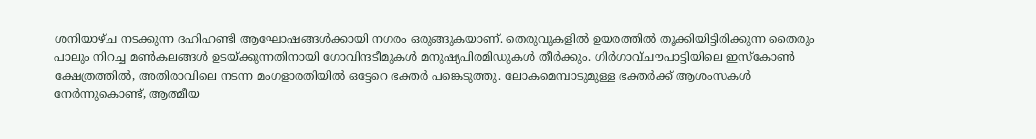ശനിയാഴ്ച നടക്കുന്ന ദഹിഹണ്ടി ആഘോഷങ്ങൾക്കായി നഗരം ഒരുങ്ങുകയാണ്. തെരുവുകളിൽ ഉയരത്തിൽ തൂക്കിയിട്ടിരിക്കുന്ന തൈരും പാലും നിറച്ച മൺകലങ്ങൾ ഉടയ്ക്കുന്നതിനായി ഗോവിന്ദടീമുകൾ മനുഷ്യപിരമിഡുകൾ തീർക്കും. ഗിർഗാവ്ചൗപാട്ടിയിലെ ഇസ്‌കോൺ ക്ഷേത്രത്തിൽ, അതിരാവിലെ നടന്ന മംഗളാരതിയിൽ ഒട്ടേറെ ഭക്തർ പങ്കെടുത്തു. ലോകമെമ്പാടുമുള്ള ഭക്തർക്ക് ആശംസകൾ നേർന്നുകൊണ്ട്, ആത്മീയ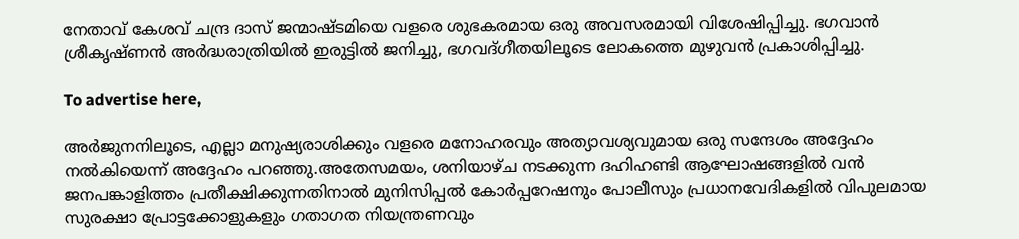നേതാവ് കേശവ് ചന്ദ്ര ദാസ് ജന്മാഷ്ടമിയെ വളരെ ശുഭകരമായ ഒരു അവസരമായി വിശേഷിപ്പിച്ചു. ഭഗവാൻ ശ്രീകൃഷ്ണൻ അർദ്ധരാത്രിയിൽ ഇരുട്ടിൽ ജനിച്ചു, ഭഗവദ്ഗീതയിലൂടെ ലോകത്തെ മുഴുവൻ പ്രകാശിപ്പിച്ചു.

To advertise here,

അർജുനനിലൂടെ, എല്ലാ മനുഷ്യരാശിക്കും വളരെ മനോഹരവും അത്യാവശ്യവുമായ ഒരു സന്ദേശം അദ്ദേഹം നൽകിയെന്ന് അദ്ദേഹം പറഞ്ഞു.അതേസമയം, ശനിയാഴ്ച നടക്കുന്ന ദഹിഹണ്ടി ആഘോഷങ്ങളിൽ വൻ ജനപങ്കാളിത്തം പ്രതീക്ഷിക്കുന്നതിനാൽ മുനിസിപ്പൽ കോർപ്പറേഷനും പോലീസും പ്രധാനവേദികളിൽ വിപുലമായ സുരക്ഷാ പ്രോട്ടക്കോളുകളും ഗതാഗത നിയന്ത്രണവും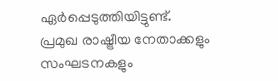ഏർപ്പെടുത്തിയിട്ടുണ്ട്. പ്രമുഖ രാഷ്ട്രീയ നേതാക്കളും സംഘടനകളും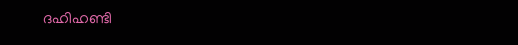ദഹിഹണ്ടി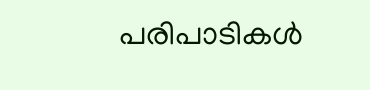പരിപാടികൾ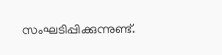സംഘടിപ്പിക്കുന്നുണ്ട്.